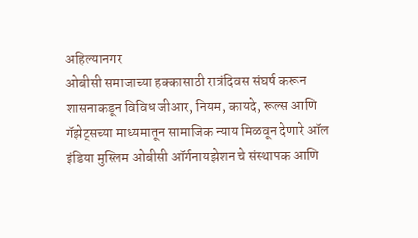अहिल्यानगर
ओबीसी समाजाच्या हक्कासाठी रात्रंदिवस संघर्ष करून शासनाकडून विविध जीआर, नियम, कायदे, रूल्स आणि गॅझेट्सच्या माध्यमातून सामाजिक न्याय मिळवून देणारे ऑल इंडिया मुस्लिम ओबीसी ऑर्गनायझेशन चे संस्थापक आणि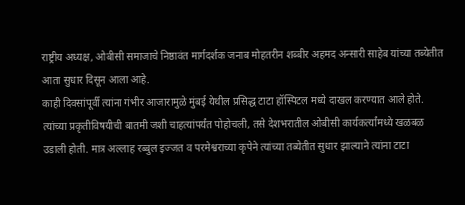राष्ट्रीय अध्यक्ष, ओबीसी समाजाचे निष्ठावंत मार्गदर्शक जनाब मोहतरीन शब्बीर अहमद अन्सारी साहेब यांच्या तब्येतीत आता सुधार दिसून आला आहे.
काही दिवसांपूर्वी त्यांना गंभीर आजारामुळे मुंबई येथील प्रसिद्ध टाटा हॉस्पिटल मध्ये दाखल करण्यात आले होते. त्यांच्या प्रकृतीविषयीची बातमी जशी चाहत्यांपर्यंत पोहोचली, तसे देशभरातील ओबीसी कार्यकर्त्यांमध्ये खळबळ उडाली होती. मात्र अल्लाह रब्बुल इज्जत व परमेश्वराच्या कृपेने त्यांच्या तब्येतीत सुधार झाल्याने त्यांना टाटा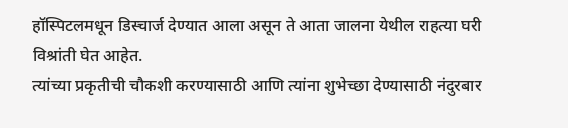हॉस्पिटलमधून डिस्चार्ज देण्यात आला असून ते आता जालना येथील राहत्या घरी विश्रांती घेत आहेत.
त्यांच्या प्रकृतीची चौकशी करण्यासाठी आणि त्यांना शुभेच्छा देण्यासाठी नंदुरबार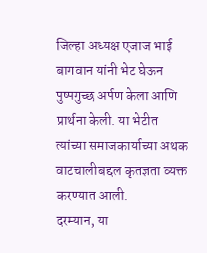जिल्हा अध्यक्ष एजाज भाई बागवान यांनी भेट घेऊन पुष्पगुच्छ अर्पण केला आणि प्रार्थना केली. या भेटीत त्यांच्या समाजकार्याच्या अथक वाटचालीबद्दल कृतज्ञता व्यक्त करण्यात आली.
दरम्यान, या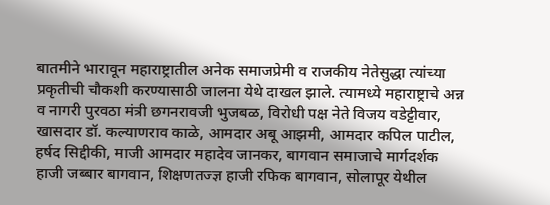बातमीने भारावून महाराष्ट्रातील अनेक समाजप्रेमी व राजकीय नेतेसुद्धा त्यांच्या प्रकृतीची चौकशी करण्यासाठी जालना येथे दाखल झाले. त्यामध्ये महाराष्ट्राचे अन्न व नागरी पुरवठा मंत्री छगनरावजी भुजबळ, विरोधी पक्ष नेते विजय वडेट्टीवार, खासदार डॉ. कल्याणराव काळे, आमदार अबू आझमी, आमदार कपिल पाटील, हर्षद सिद्दीकी, माजी आमदार महादेव जानकर, बागवान समाजाचे मार्गदर्शक हाजी जब्बार बागवान, शिक्षणतज्ज्ञ हाजी रफिक बागवान, सोलापूर येथील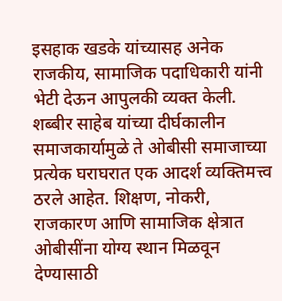इसहाक खडके यांच्यासह अनेक राजकीय, सामाजिक पदाधिकारी यांनी भेटी देऊन आपुलकी व्यक्त केली.
शब्बीर साहेब यांच्या दीर्घकालीन समाजकार्यामुळे ते ओबीसी समाजाच्या प्रत्येक घराघरात एक आदर्श व्यक्तिमत्त्व ठरले आहेत. शिक्षण, नोकरी, राजकारण आणि सामाजिक क्षेत्रात ओबीसींना योग्य स्थान मिळवून देण्यासाठी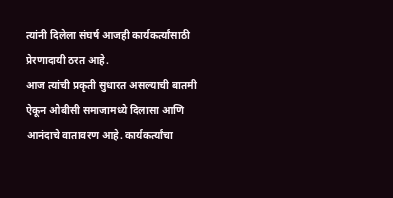त्यांनी दिलेला संघर्ष आजही कार्यकर्त्यांसाठी प्रेरणादायी ठरत आहे.
आज त्यांची प्रकृती सुधारत असल्याची बातमी ऐकून ओबीसी समाजामध्ये दिलासा आणि आनंदाचे वातावरण आहे. कार्यकर्त्यांचा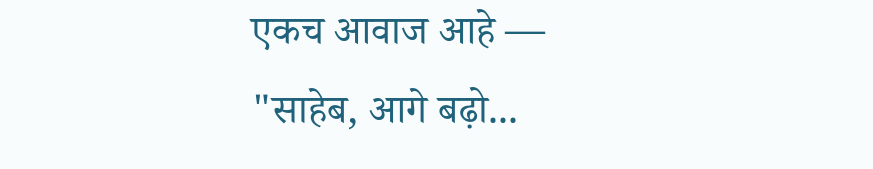एकच आवाज आहे —
"साहेब, आगे बढ़ो...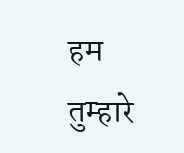हम तुम्हारे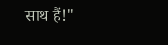साथ हैं!"